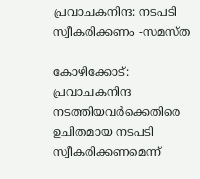പ്രവാചകനിന്ദ: നടപടി സ്വീകരിക്കണം -സമസ്ത

കോഴിക്കോട്: പ്രവാചകനിന്ദ നടത്തിയവര്‍ക്കെതിരെ ഉചിതമായ നടപടി സ്വീകരിക്കണമെന്ന്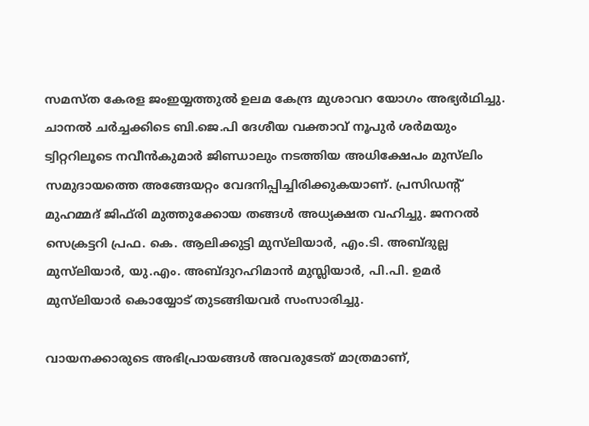സമസ്ത കേരള ജംഇയ്യത്തുല്‍ ഉലമ കേന്ദ്ര മുശാവറ യോഗം അഭ്യര്‍ഥിച്ചു. ചാനല്‍ ചര്‍ച്ചക്കിടെ ബി.ജെ.പി ദേശീയ വക്താവ് നൂപുര്‍ ശർമയും ട്വിറ്ററിലൂടെ നവീന്‍കുമാര്‍ ജിണ്ഡാലും നടത്തിയ അധിക്ഷേപം മുസ്‍ലിം സമുദായത്തെ അങ്ങേയറ്റം വേദനിപ്പിച്ചിരിക്കുകയാണ്. പ്രസിഡന്റ് മുഹമ്മദ് ജിഫ്‌രി മുത്തുക്കോയ തങ്ങള്‍ അധ്യക്ഷത വഹിച്ചു. ജനറല്‍ സെക്രട്ടറി പ്രഫ. കെ. ആലിക്കുട്ടി മുസ്‌ലിയാര്‍, എം.ടി. അബ്ദുല്ല മുസ്‍ലിയാർ, യു.എം. അബ്ദുറഹിമാന്‍ മുസ്ലിയാർ, പി.പി. ഉമര്‍ മുസ്‍ലിയാർ കൊയ്യോട് തുടങ്ങിയവർ സംസാരിച്ചു.

വായനക്കാരുടെ അഭിപ്രായങ്ങള്‍ അവരുടേത് മാത്രമാണ്,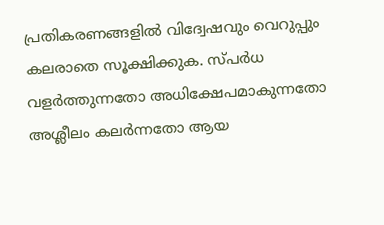പ്രതികരണങ്ങളിൽ വിദ്വേഷവും വെറുപ്പും കലരാതെ സൂക്ഷിക്കുക. സ്പർധ വളർത്തുന്നതോ അധിക്ഷേപമാകുന്നതോ അശ്ലീലം കലർന്നതോ ആയ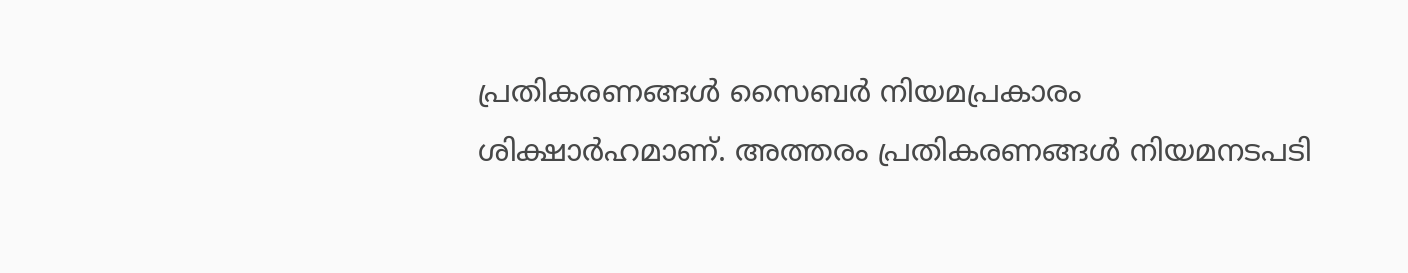പ്രതികരണങ്ങൾ സൈബർ നിയമപ്രകാരം ശിക്ഷാർഹമാണ്. അത്തരം പ്രതികരണങ്ങൾ നിയമനടപടി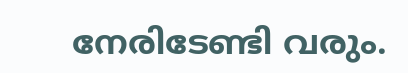നേരിടേണ്ടി വരും.